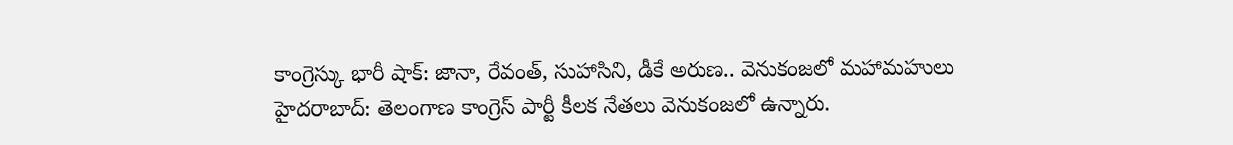కాంగ్రెస్కు భారీ షాక్: జానా, రేవంత్, సుహాసిని, డీకే అరుణ.. వెనుకంజలో మహామహులు
హైదరాబాద్: తెలంగాణ కాంగ్రెస్ పార్టీ కీలక నేతలు వెనుకంజలో ఉన్నారు.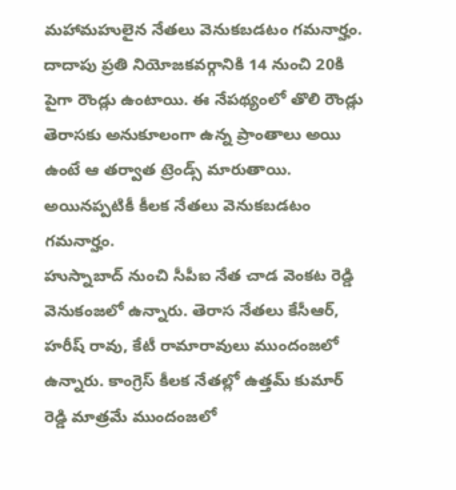మహామహులైన నేతలు వెనుకబడటం గమనార్హం. దాదాపు ప్రతి నియోజకవర్గానికి 14 నుంచి 20కి పైగా రౌండ్లు ఉంటాయి. ఈ నేపథ్యంలో తొలి రౌండ్లు తెరాసకు అనుకూలంగా ఉన్న ప్రాంతాలు అయి ఉంటే ఆ తర్వాత ట్రెండ్స్ మారుతాయి. అయినప్పటికీ కీలక నేతలు వెనుకబడటం గమనార్హం.
హుస్నాబాద్ నుంచి సీపీఐ నేత చాడ వెంకట రెడ్డి వెనుకంజలో ఉన్నారు. తెరాస నేతలు కేసీఆర్, హరీష్ రావు, కేటీ రామారావులు ముందంజలో ఉన్నారు. కాంగ్రెస్ కీలక నేతల్లో ఉత్తమ్ కుమార్ రెడ్డి మాత్రమే ముందంజలో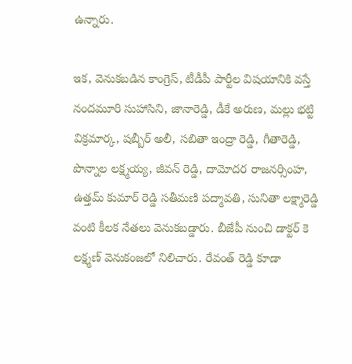ఉన్నారు.

ఇక, వెనుకబడిన కాంగ్రెస్, టీడీపీ పార్టీల విషయానికి వస్తే నందమూరి సుహాసిని, జానారెడ్డి, డీకే అరుణ, మల్లు భట్టి విక్రమార్క, షబ్బీర్ అలీ, సబితా ఇంద్రా రెడ్డి, గీతారెడ్డి, పొన్నాల లక్ష్మయ్య, జీవన్ రెడ్డి, దామోదర రాజనర్సింహ, ఉత్తమ్ కుమార్ రెడ్డి సతీమణి పద్మావతి, సునితా లక్ష్మారెడ్డి వంటి కీలక నేతలు వెనుకబడ్డారు. బీజేపీ నుంచి డాక్టర్ కె లక్ష్మణ్ వెనుకంజలో నిలిచారు. రేవంత్ రెడ్డి కూడా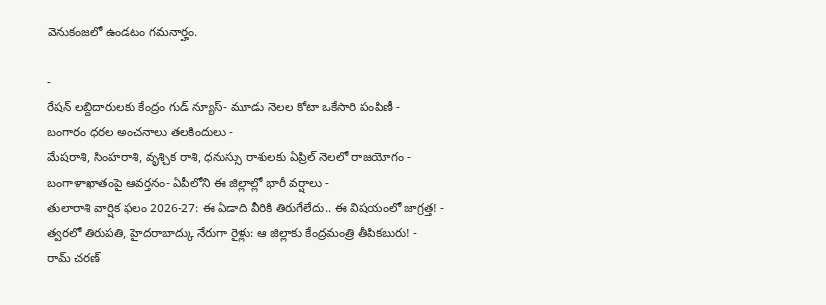వెనుకంజలో ఉండటం గమనార్హం.

-
రేషన్ లబ్దిదారులకు కేంద్రం గుడ్ న్యూస్- మూడు నెలల కోటా ఒకేసారి పంపిణీ -
బంగారం ధరల అంచనాలు తలకిందులు -
మేషరాశి, సింహరాశి, వృశ్చిక రాశి, ధనుస్సు రాశులకు ఏప్రిల్ నెలలో రాజయోగం -
బంగాళాఖాతంపై ఆవర్తనం- ఏపీలోని ఈ జిల్లాల్లో భారీ వర్షాలు -
తులారాశి వార్షిక ఫలం 2026-27: ఈ ఏడాది వీరికి తిరుగేలేదు.. ఈ విషయంలో జాగ్రత్త! -
త్వరలో తిరుపతి, హైదరాబాద్కు నేరుగా రైళ్లు: ఆ జిల్లాకు కేంద్రమంత్రి తీపికబురు! -
రామ్ చరణ్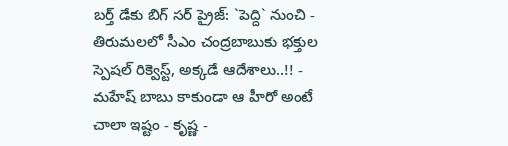బర్త్ డేకు బిగ్ సర్ ప్రైజ్: `పెద్ది` నుంచి -
తిరుమలలో సీఎం చంద్రబాబుకు భక్తుల స్పెషల్ రిక్వెస్ట్, అక్కడే ఆదేశాలు..!! -
మహేష్ బాబు కాకుండా ఆ హీరో అంటే చాలా ఇష్టం - కృష్ణ -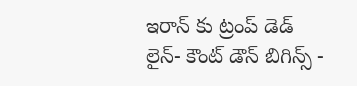ఇరాన్ కు ట్రంప్ డెడ్ లైన్- కౌంట్ డౌన్ బిగిన్స్ -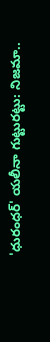'ధురంధర్' యలీనా గుట్టురట్టు: నిజమా..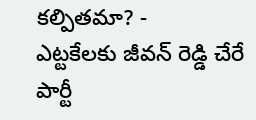కల్పితమా? -
ఎట్టకేలకు జీవన్ రెడ్డి చేరే పార్టీ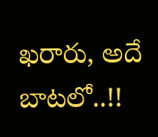ఖరారు, అదే బాటలో..!!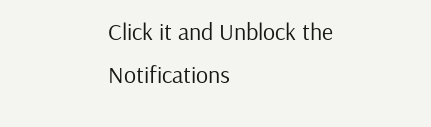Click it and Unblock the Notifications